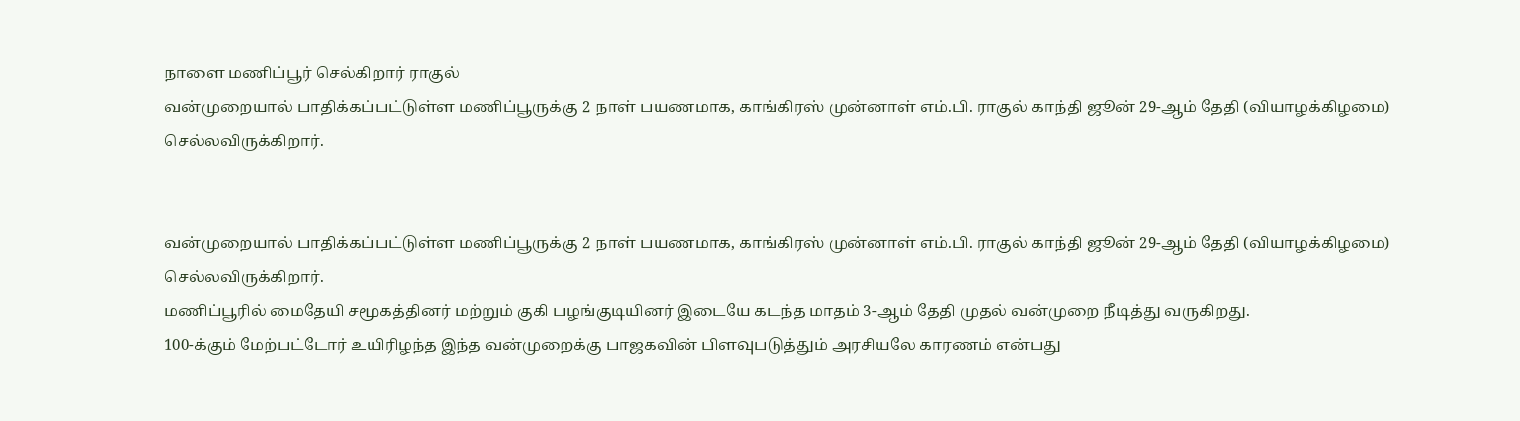நாளை மணிப்பூர் செல்கிறார் ராகுல்
வன்முறையால் பாதிக்கப்பட்டுள்ள மணிப்பூருக்கு 2 நாள் பயணமாக, காங்கிரஸ் முன்னாள் எம்.பி. ராகுல் காந்தி ஜூன் 29-ஆம் தேதி (வியாழக்கிழமை) செல்லவிருக்கிறார்.


வன்முறையால் பாதிக்கப்பட்டுள்ள மணிப்பூருக்கு 2 நாள் பயணமாக, காங்கிரஸ் முன்னாள் எம்.பி. ராகுல் காந்தி ஜூன் 29-ஆம் தேதி (வியாழக்கிழமை) செல்லவிருக்கிறார்.
மணிப்பூரில் மைதேயி சமூகத்தினர் மற்றும் குகி பழங்குடியினர் இடையே கடந்த மாதம் 3-ஆம் தேதி முதல் வன்முறை நீடித்து வருகிறது.
100-க்கும் மேற்பட்டோர் உயிரிழந்த இந்த வன்முறைக்கு பாஜகவின் பிளவுபடுத்தும் அரசியலே காரணம் என்பது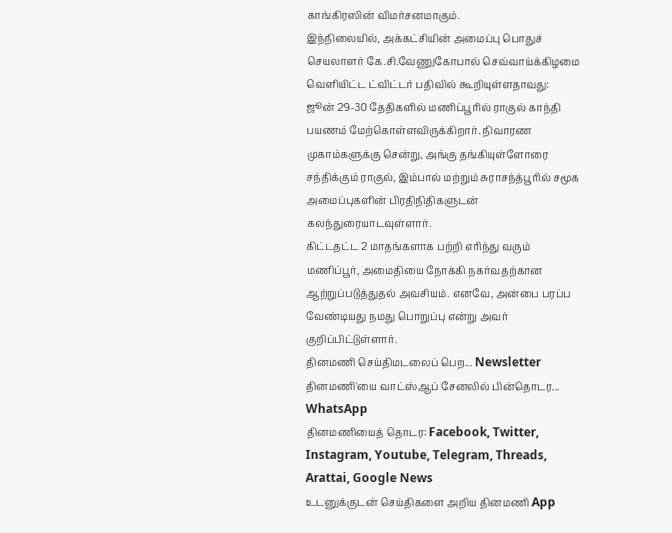காங்கிரஸின் விமர்சனமாகும்.
இந்நிலையில், அக்கட்சியின் அமைப்பு பொதுச் செயலாளர் கே.சி.வேணுகோபால் செவ்வாய்க்கிழமை வெளியிட்ட ட்விட்டர் பதிவில் கூறியுள்ளதாவது:
ஜூன் 29-30 தேதிகளில் மணிப்பூரில் ராகுல் காந்தி பயணம் மேற்கொள்ளவிருக்கிறார். நிவாரண முகாம்களுக்கு சென்று, அங்கு தங்கியுள்ளோரை சந்திக்கும் ராகுல், இம்பால் மற்றும் சுராசந்த்பூரில் சமூக அமைப்புகளின் பிரதிநிதிகளுடன் கலந்துரையாடவுள்ளார்.
கிட்டதட்ட 2 மாதங்களாக பற்றி எரிந்து வரும் மணிப்பூர், அமைதியை நோக்கி நகர்வதற்கான ஆற்றுப்படுத்துதல் அவசியம். எனவே, அன்பை பரப்ப வேண்டியது நமது பொறுப்பு என்று அவர் குறிப்பிட்டுள்ளார்.
தினமணி செய்திமடலைப் பெற... Newsletter
தினமணி'யை வாட்ஸ்ஆப் சேனலில் பின்தொடர... WhatsApp
தினமணியைத் தொடர: Facebook, Twitter, Instagram, Youtube, Telegram, Threads, Arattai, Google News
உடனுக்குடன் செய்திகளை அறிய தினமணி App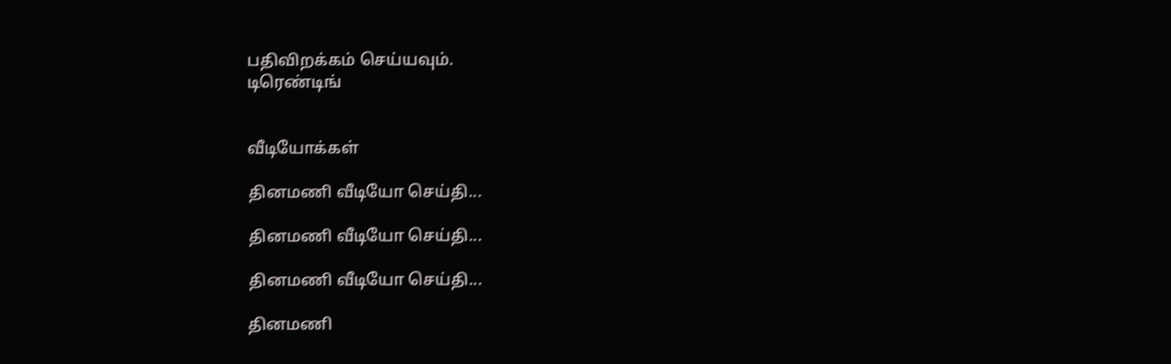பதிவிறக்கம் செய்யவும்.
டிரெண்டிங்


வீடியோக்கள்

தினமணி வீடியோ செய்தி...

தினமணி வீடியோ செய்தி...

தினமணி வீடியோ செய்தி...

தினமணி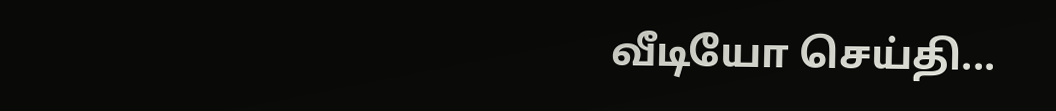வீடியோ செய்தி...